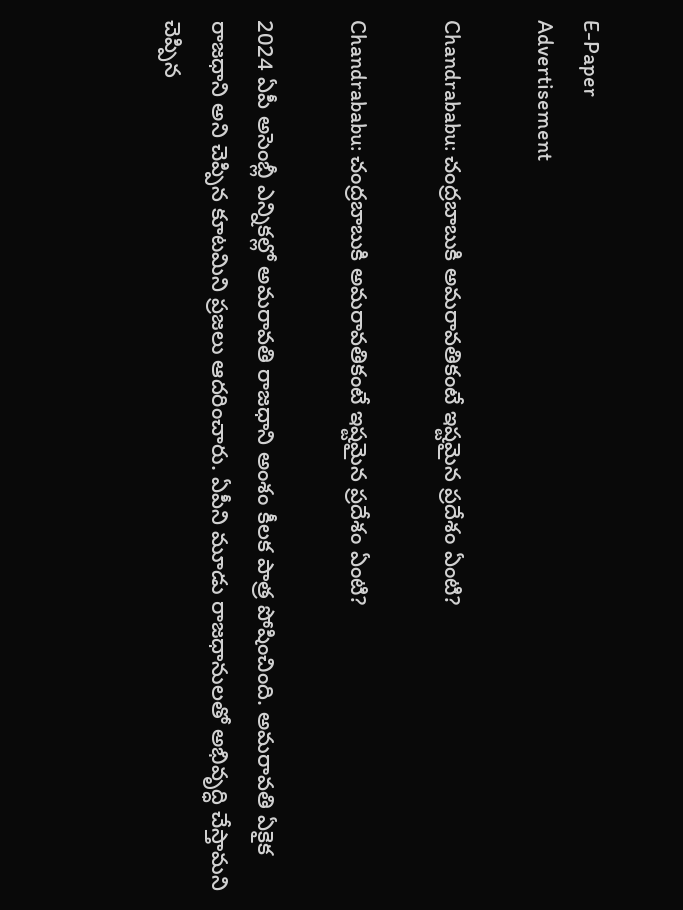E-Paper
Advertisement

Chandrababu: చంద్రబాబుకి అమరావతికంటే ఇష్టమైన ప్రదేశం ఏంటి?

Chandrababu: చంద్రబాబుకి అమరావతికంటే ఇష్టమైన ప్రదేశం ఏంటి?

2024 ఏపీ అసెంబ్లీ ఎన్నికల్లో అమరావతి రాజధాని అంశం కీలక పాత్ర పోషించింది. అమరావతి ఏకైక రాజధాని అని చెప్పిన కూటమిని ప్రజలు ఆదరించారు. ఏపీని మూడు రాజధానులతో అభివృద్ధి చేస్తామని చెప్పిన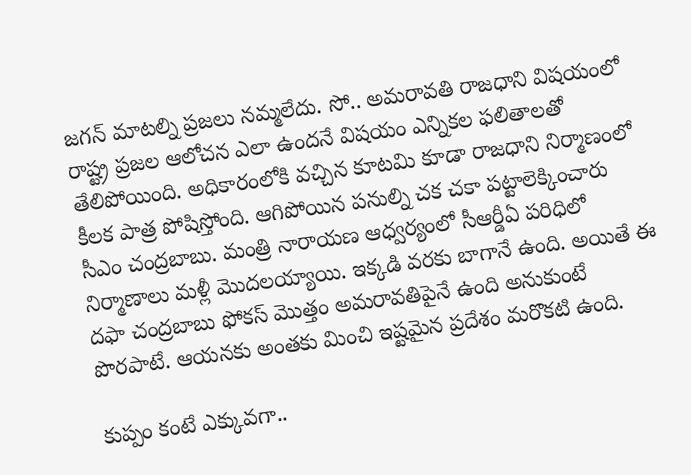జగన్ మాటల్ని ప్రజలు నమ్మలేదు. సో.. అమరావతి రాజధాని విషయంలో రాష్ట్ర ప్రజల ఆలోచన ఎలా ఉందనే విషయం ఎన్నికల ఫలితాలతో తేలిపోయింది. అధికారంలోకి వచ్చిన కూటమి కూడా రాజధాని నిర్మాణంలో కీలక పాత్ర పోషిస్తోంది. ఆగిపోయిన పనుల్ని చక చకా పట్టాలెక్కించారు సీఎం చంద్రబాబు. మంత్రి నారాయణ ఆధ్వర్యంలో సీఆర్డీఏ పరిధిలో నిర్మాణాలు మళ్లీ మొదలయ్యాయి. ఇక్కడి వరకు బాగానే ఉంది. అయితే ఈ దఫా చంద్రబాబు ఫోకస్ మొత్తం అమరావతిపైనే ఉంది అనుకుంటే పొరపాటే. ఆయనకు అంతకు మించి ఇష్టమైన ప్రదేశం మరొకటి ఉంది.

కుప్పం కంటే ఎక్కువగా..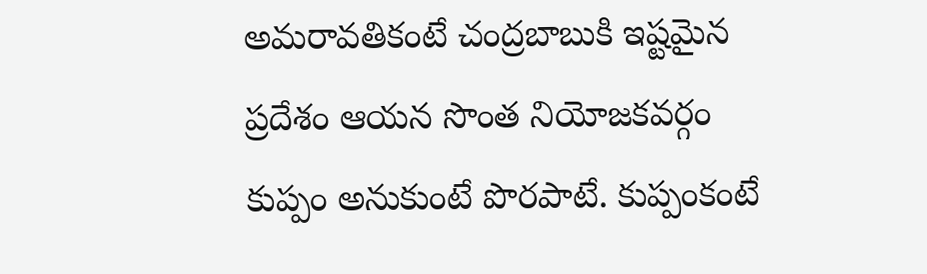అమరావతికంటే చంద్రబాబుకి ఇష్టమైన ప్రదేశం ఆయన సొంత నియోజకవర్గం కుప్పం అనుకుంటే పొరపాటే. కుప్పంకంటే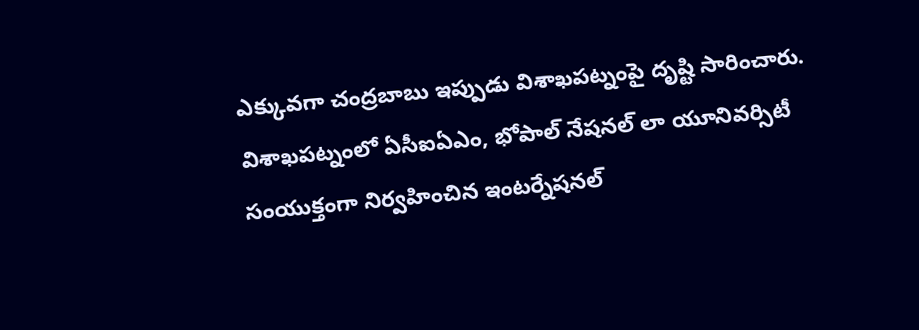ఎక్కువగా చంద్రబాబు ఇప్పుడు విశాఖపట్నంపై దృష్టి సారించారు. విశాఖపట్నంలో ఏసీఐఏఎం, భోపాల్‌ నేషనల్‌ లా యూనివర్సిటీ సంయుక్తంగా నిర్వహించిన ఇంటర్నేషనల్‌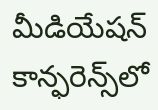మీడియేషన్‌ కాన్ఫరెన్స్‌లో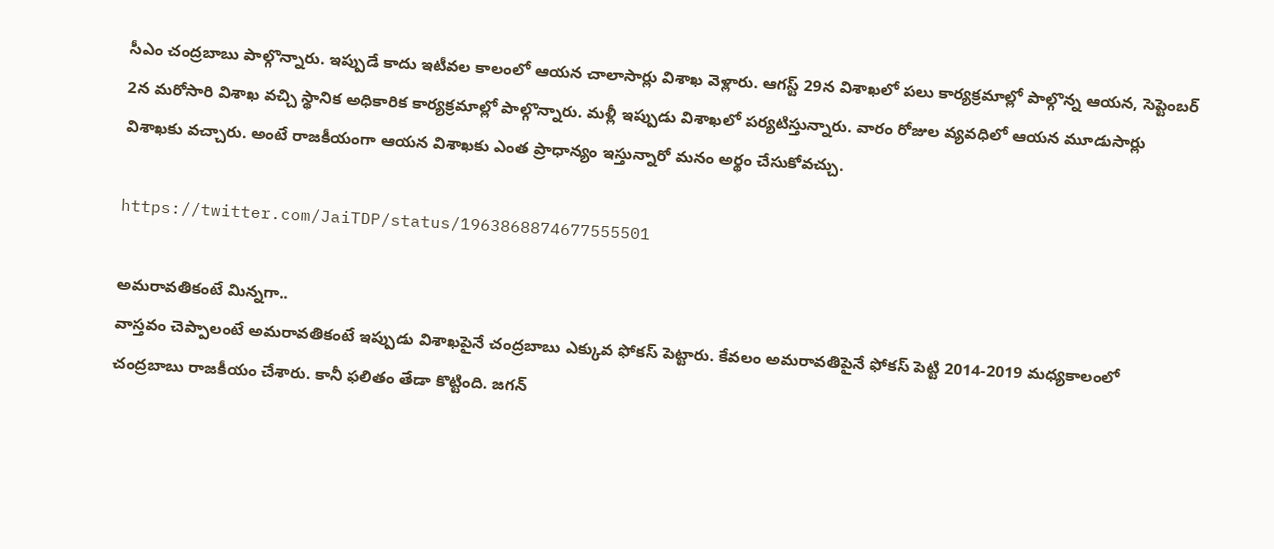సీఎం చంద్రబాబు పాల్గొన్నారు. ఇప్పుడే కాదు ఇటీవల కాలంలో ఆయన చాలాసార్లు విశాఖ వెళ్లారు. ఆగస్ట్ 29న విశాఖలో పలు కార్యక్రమాల్లో పాల్గొన్న ఆయన, సెప్టెంబర్ 2న మరోసారి విశాఖ వచ్చి స్థానిక అధికారిక కార్యక్రమాల్లో పాల్గొన్నారు. మళ్లీ ఇప్పుడు విశాఖలో పర్యటిస్తున్నారు. వారం రోజుల వ్యవధిలో ఆయన మూడుసార్లు విశాఖకు వచ్చారు. అంటే రాజకీయంగా ఆయన విశాఖకు ఎంత ప్రాధాన్యం ఇస్తున్నారో మనం అర్థం చేసుకోవచ్చు.

https://twitter.com/JaiTDP/status/1963868874677555501

అమరావతికంటే మిన్నగా..
వాస్తవం చెప్పాలంటే అమరావతికంటే ఇప్పుడు విశాఖపైనే చంద్రబాబు ఎక్కువ ఫోకస్ పెట్టారు. కేవలం అమరావతిపైనే ఫోకస్ పెట్టి 2014-2019 మధ్యకాలంలో చంద్రబాబు రాజకీయం చేశారు. కానీ ఫలితం తేడా కొట్టింది. జగన్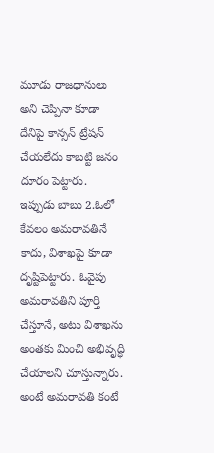మూడు రాజధానులు అని చెప్పినా కూడా దేనిపై కాన్సన్ ట్రేషన్ చేయలేదు కాబట్టి జనం దూరం పెట్టారు. ఇప్పుడు బాబు 2.ఓలో కేవలం అమరావతినే కాదు, విశాఖపై కూడా దృష్టిపెట్టారు. ఓవైపు అమరావతిని పూర్తి చేస్తూనే, అటు విశాఖను అంతకు మించి అభివృద్ధి చేయాలని చూస్తున్నారు. అంటే అమరావతి కంటే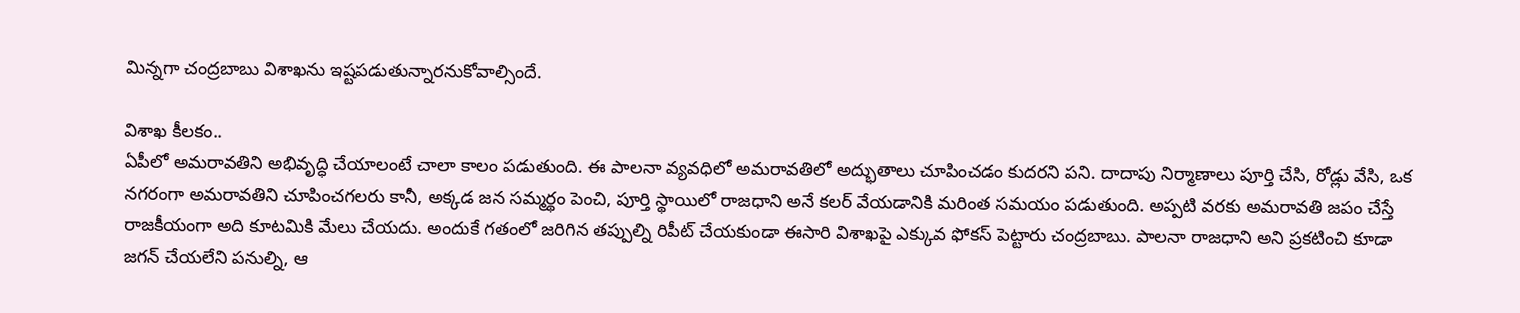మిన్నగా చంద్రబాబు విశాఖను ఇష్టపడుతున్నారనుకోవాల్సిందే.

విశాఖ కీలకం..
ఏపీలో అమరావతిని అభివృద్ధి చేయాలంటే చాలా కాలం పడుతుంది. ఈ పాలనా వ్యవధిలో అమరావతిలో అద్భుతాలు చూపించడం కుదరని పని. దాదాపు నిర్మాణాలు పూర్తి చేసి, రోడ్లు వేసి, ఒక నగరంగా అమరావతిని చూపించగలరు కానీ, అక్కడ జన సమ్మర్థం పెంచి, పూర్తి స్థాయిలో రాజధాని అనే కలర్ వేయడానికి మరింత సమయం పడుతుంది. అప్పటి వరకు అమరావతి జపం చేస్తే రాజకీయంగా అది కూటమికి మేలు చేయదు. అందుకే గతంలో జరిగిన తప్పుల్ని రిపీట్ చేయకుండా ఈసారి విశాఖపై ఎక్కువ ఫోకస్ పెట్టారు చంద్రబాబు. పాలనా రాజధాని అని ప్రకటించి కూడా జగన్ చేయలేని పనుల్ని, ఆ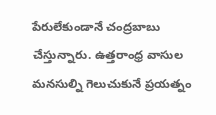పేరులేకుండానే చంద్రబాబు చేస్తున్నారు. ఉత్తరాంధ్ర వాసుల మనసుల్ని గెలుచుకునే ప్రయత్నం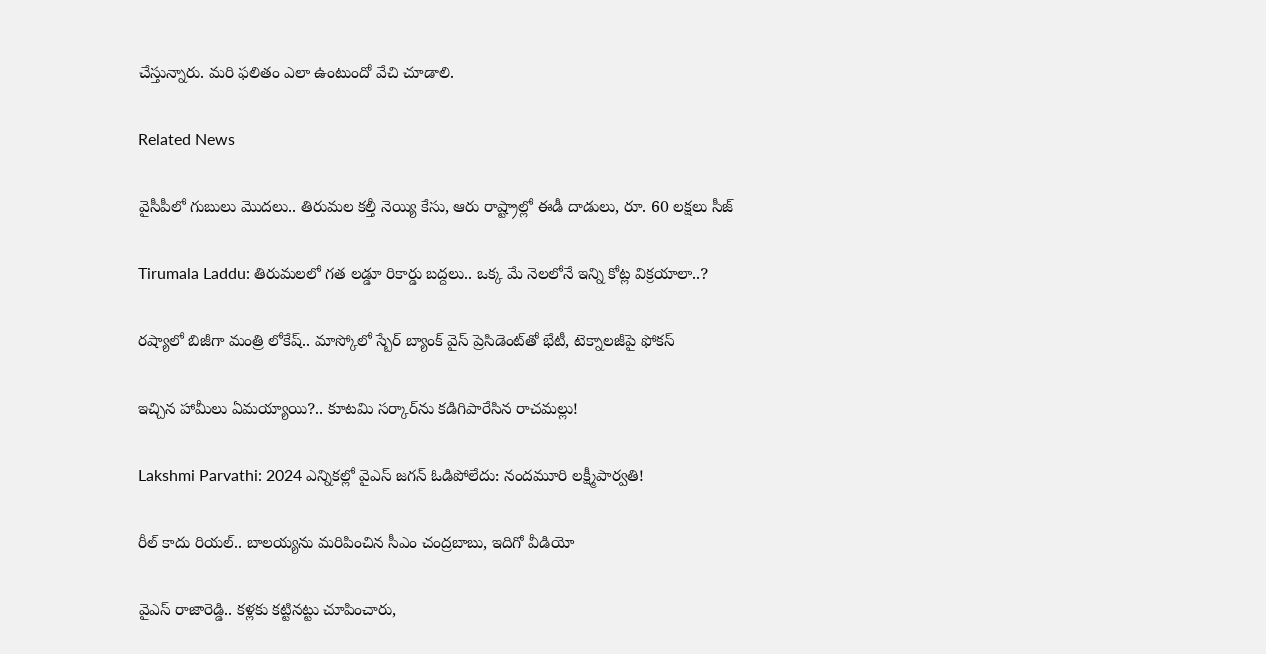చేస్తున్నారు. మరి ఫలితం ఎలా ఉంటుందో వేచి చూడాలి.

Related News

వైసీపీలో గుబులు మొదలు.. తిరుమల కల్తీ నెయ్యి కేసు, ఆరు రాష్ట్రాల్లో ఈడీ దాడులు, రూ. 60 లక్షలు సీజ్

Tirumala Laddu: తిరుమలలో గత లడ్డూ రికార్డు బద్దలు.. ఒక్క మే నెలలోనే ఇన్ని కోట్ల విక్రయాలా..?

రష్యాలో బిజీగా మంత్రి లోకేష్.. మాస్కోలో స్బేర్‌ బ్యాంక్ వైస్ ప్రెసిడెంట్‌తో భేటీ, టెక్నాలజీపై ఫోకస్

ఇచ్చిన హామీలు ఏమయ్యాయి?.. కూటమి సర్కార్‌ను కడిగిపారేసిన రాచమల్లు!

Lakshmi Parvathi: 2024 ఎన్నికల్లో వైఎస్ జగన్ ఓడిపోలేదు: నందమూరి లక్ష్మీపార్వతి!

రీల్ కాదు రియల్.. బాలయ్యను మరిపించిన సీఎం చంద్రబాబు, ఇదిగో వీడియో

వైఎస్ రాజారెడ్డి.. కళ్లకు కట్టినట్టు చూపించారు,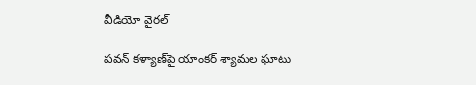వీడియో వైరల్

పవన్ కళ్యాణ్‌పై యాంకర్ శ్యామల ఘాటు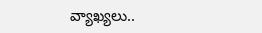వ్యాఖ్యలు..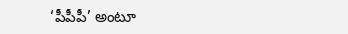‘పీపీపీ’ అంటూ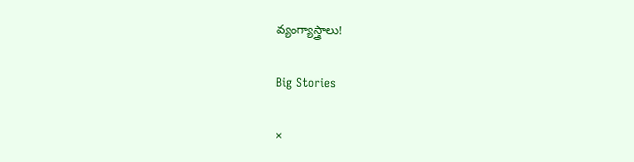వ్యంగ్యాస్త్రాలు!

Big Stories

×